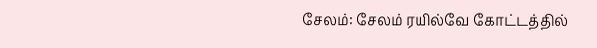சேலம்: சேலம் ரயில்வே கோட்டத்தில்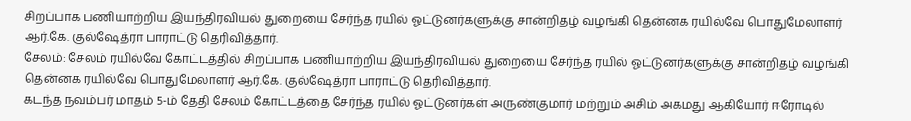சிறப்பாக பணியாற்றிய இயந்திரவியல் துறையை சேர்ந்த ரயில் ஓட்டுனர்களுக்கு சான்றிதழ் வழங்கி தென்னக ரயில்வே பொதுமேலாளர் ஆர்.கே. குல்ஷேத்ரா பாராட்டு தெரிவித்தார்.
சேலம்: சேலம் ரயில்வே கோட்டத்தில் சிறப்பாக பணியாற்றிய இயந்திரவியல் துறையை சேர்ந்த ரயில் ஓட்டுனர்களுக்கு சான்றிதழ் வழங்கி தென்னக ரயில்வே பொதுமேலாளர் ஆர்.கே. குல்ஷேத்ரா பாராட்டு தெரிவித்தார்.
கடந்த நவம்பர் மாதம் 5-ம் தேதி சேலம் கோட்டத்தை சேர்ந்த ரயில் ஓட்டுனர்கள் அருண்குமார் மற்றும் அசிம் அகமது ஆகியோர் ஈரோடில்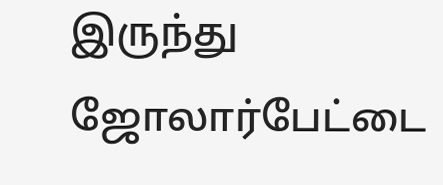இருந்து ஜோலார்பேட்டை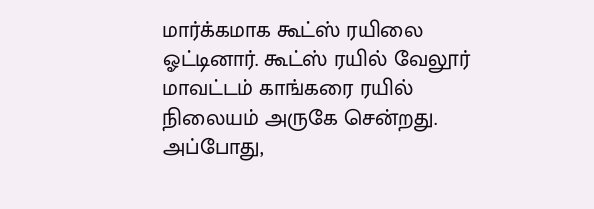மார்க்கமாக கூட்ஸ் ரயிலை ஓட்டினார். கூட்ஸ் ரயில் வேலூர் மாவட்டம் காங்கரை ரயில் நிலையம் அருகே சென்றது. அப்போது,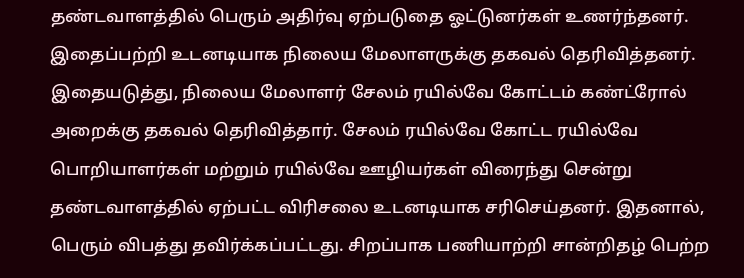தண்டவாளத்தில் பெரும் அதிர்வு ஏற்படுதை ஓட்டுனர்கள் உணர்ந்தனர். இதைப்பற்றி உடனடியாக நிலைய மேலாளருக்கு தகவல் தெரிவித்தனர்.
இதையடுத்து, நிலைய மேலாளர் சேலம் ரயில்வே கோட்டம் கண்ட்ரோல் அறைக்கு தகவல் தெரிவித்தார். சேலம் ரயில்வே கோட்ட ரயில்வே பொறியாளர்கள் மற்றும் ரயில்வே ஊழியர்கள் விரைந்து சென்று தண்டவாளத்தில் ஏற்பட்ட விரிசலை உடனடியாக சரிசெய்தனர். இதனால், பெரும் விபத்து தவிர்க்கப்பட்டது. சிறப்பாக பணியாற்றி சான்றிதழ் பெற்ற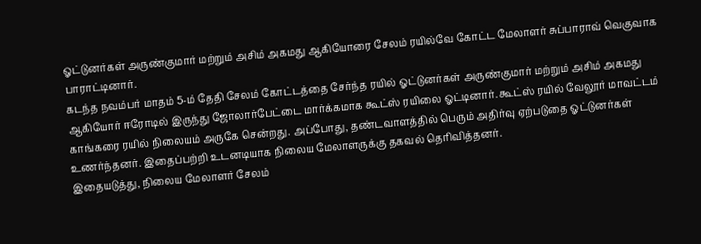ஓட்டுனர்கள் அருண்குமார் மற்றும் அசிம் அகமது ஆகியோரை சேலம் ரயில்வே கோட்ட மேலாளர் சுப்பாராவ் வெகுவாக பாராட்டினார்.
கடந்த நவம்பர் மாதம் 5-ம் தேதி சேலம் கோட்டத்தை சேர்ந்த ரயில் ஓட்டுனர்கள் அருண்குமார் மற்றும் அசிம் அகமது ஆகியோர் ஈரோடில் இருந்து ஜோலார்பேட்டை மார்க்கமாக கூட்ஸ் ரயிலை ஓட்டினார். கூட்ஸ் ரயில் வேலூர் மாவட்டம் காங்கரை ரயில் நிலையம் அருகே சென்றது. அப்போது, தண்டவாளத்தில் பெரும் அதிர்வு ஏற்படுதை ஓட்டுனர்கள் உணர்ந்தனர். இதைப்பற்றி உடனடியாக நிலைய மேலாளருக்கு தகவல் தெரிவித்தனர்.
இதையடுத்து, நிலைய மேலாளர் சேலம்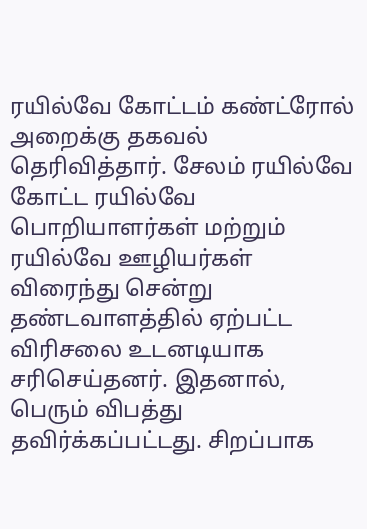ரயில்வே கோட்டம் கண்ட்ரோல் அறைக்கு தகவல் தெரிவித்தார். சேலம் ரயில்வே கோட்ட ரயில்வே பொறியாளர்கள் மற்றும் ரயில்வே ஊழியர்கள் விரைந்து சென்று தண்டவாளத்தில் ஏற்பட்ட விரிசலை உடனடியாக சரிசெய்தனர். இதனால், பெரும் விபத்து தவிர்க்கப்பட்டது. சிறப்பாக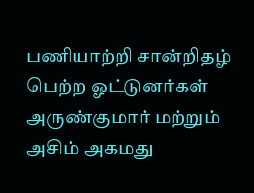பணியாற்றி சான்றிதழ் பெற்ற ஓட்டுனர்கள் அருண்குமார் மற்றும் அசிம் அகமது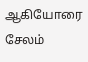ஆகியோரை சேலம்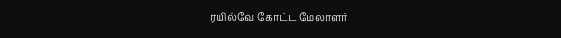ரயில்வே கோட்ட மேலாளர்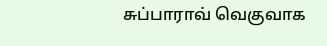சுப்பாராவ் வெகுவாக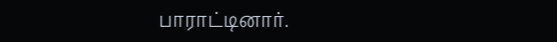பாராட்டினார்.